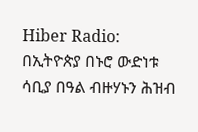Hiber Radio: በኢትዮጵያ በኑሮ ውድነቱ ሳቢያ በዓል ብዙሃኑን ሕዝብ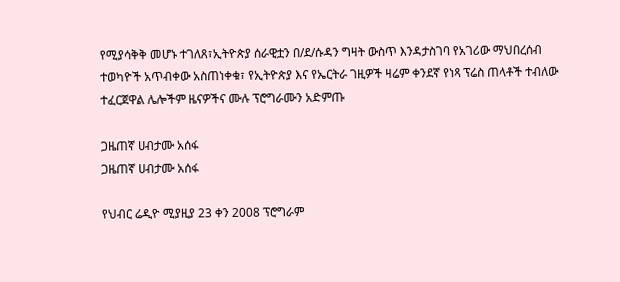የሚያሳቅቅ መሆኑ ተገለጸ፣ኢትዮጵያ ሰራዊቷን በ/ደ/ሱዳን ግዛት ውስጥ እንዳታስገባ የአገሪው ማህበረሰብ ተወካዮች አጥብቀው አስጠነቀቁ፣ የኢትዮጵያ እና የኤርትራ ገዚዎች ዛሬም ቀንደኛ የነጻ ፕሬስ ጠላቶች ተብለው ተፈርጀዋል ሌሎችም ዜናዎችና ሙሉ ፕሮግራሙን አድምጡ

ጋዜጠኛ ሀብታሙ አሰፋ
ጋዜጠኛ ሀብታሙ አሰፋ

የህብር ሬዲዮ ሚያዚያ 23 ቀን 2008 ፕሮግራም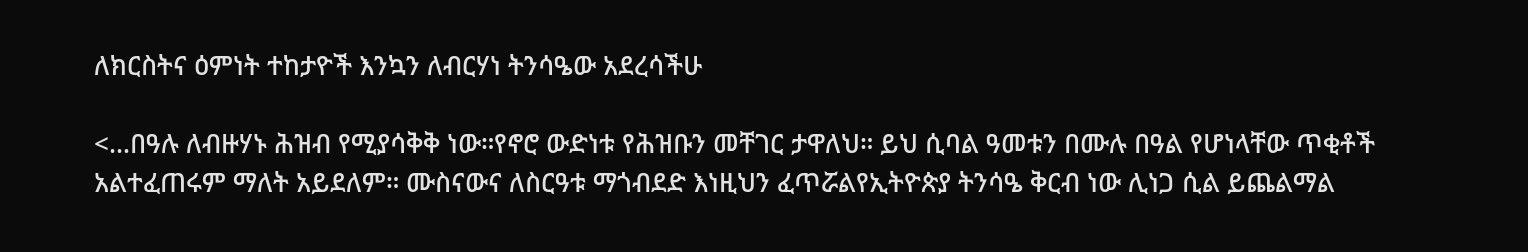ለክርስትና ዕምነት ተከታዮች እንኳን ለብርሃነ ትንሳዔው አደረሳችሁ

<…በዓሉ ለብዙሃኑ ሕዝብ የሚያሳቅቅ ነው።የኖሮ ውድነቱ የሕዝቡን መቸገር ታዋለህ። ይህ ሲባል ዓመቱን በሙሉ በዓል የሆነላቸው ጥቂቶች አልተፈጠሩም ማለት አይደለም። ሙስናውና ለስርዓቱ ማጎብደድ እነዚህን ፈጥሯልየኢትዮጵያ ትንሳዔ ቅርብ ነው ሊነጋ ሲል ይጨልማል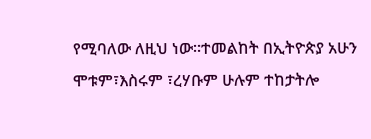የሚባለው ለዚህ ነው።ተመልከት በኢትዮጵያ አሁን ሞቱም፣እስሩም ፣ረሃቡም ሁሉም ተከታትሎ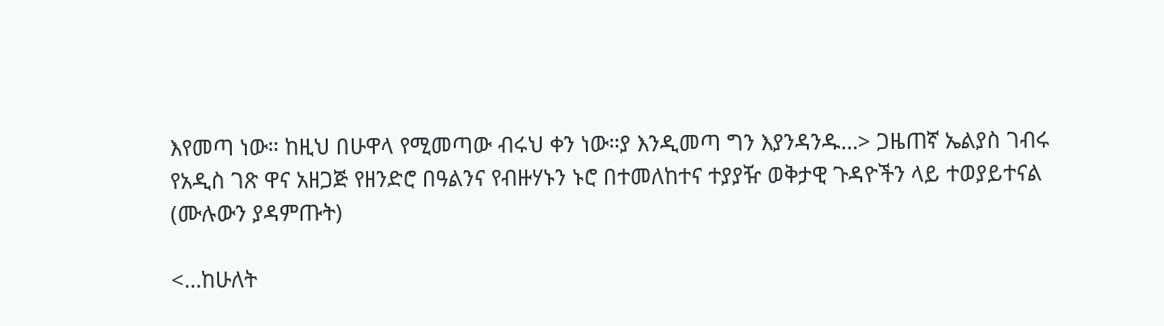እየመጣ ነው። ከዚህ በሁዋላ የሚመጣው ብሩህ ቀን ነው።ያ እንዲመጣ ግን እያንዳንዱ…> ጋዜጠኛ ኤልያስ ገብሩ የአዲስ ገጽ ዋና አዘጋጅ የዘንድሮ በዓልንና የብዙሃኑን ኑሮ በተመለከተና ተያያዥ ወቅታዊ ጉዳዮችን ላይ ተወያይተናል (ሙሉውን ያዳምጡት)

<…ከሁለት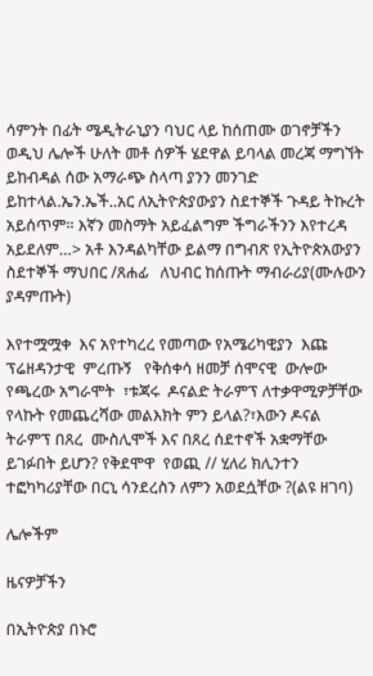ሳምንት በፊት ሜዲትራኒያን ባህር ላይ ከሰጠሙ ወገኖቻችን ወዲህ ሌሎች ሁለት መቶ ሰዎች ሄደዋል ይባላል መረጃ ማግኘት ይከብዳል ሰው አማራጭ ስላጣ ያንን መንገድ ይከተላል.ኤን.ኤች..አር ለኢትዮጵያውያን ስደተኞች ጉዳይ ትኩረት አይሰጥም። እኛን መስማት አይፈልግም ችግራችንን እየተረዳ አይደለም…> አቶ እንዳልካቸው ይልማ በግብጽ የኢትዮጵአውያን ስደተኞች ማህበር /ጸሐፊ   ለህብር ከሰጡት ማብራሪያ(ሙሉውን ያዳምጡት)

እየተሟሟቀ  እና አየተካረረ የመጣው የአሜሪካዊያን  እጩ ፕሬዘዳንታዊ  ምረጡኝ   የቅሰቀሳ ዘመቻ ሰሞናዊ  ውሎው የጫረው አግራሞት  ፣ቱጃሩ  ዶናልድ ትራምፕ ለተቃዋሚዎቻቸው የላኩት የመጨረሻው መልእክት ምን ይላል?፣እውን ዶናል ትራምፕ በጸረ  ሙስሊሞች እና በጸረ ሰደተኖች አቋማቸው  ይገፉበት ይሆን? የቅደሞዋ  የወጪ // ሂለሪ ክሊንተን  ተፎካካሪያቸው በርኒ ሳንደረስን ለምን አወደሷቸው ?(ልዩ ዘገባ)

ሌሎችም

ዜናዎቻችን

በኢትዮጵያ በኑሮ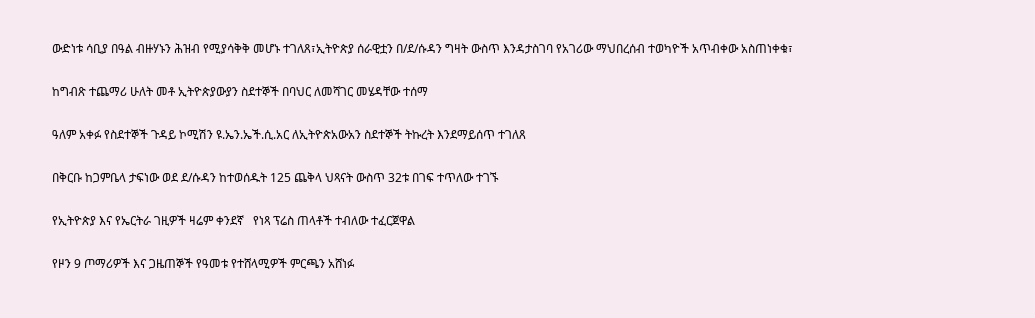ውድነቱ ሳቢያ በዓል ብዙሃኑን ሕዝብ የሚያሳቅቅ መሆኑ ተገለጸ፣ኢትዮጵያ ሰራዊቷን በ/ደ/ሱዳን ግዛት ውስጥ እንዳታስገባ የአገሪው ማህበረሰብ ተወካዮች አጥብቀው አስጠነቀቁ፣

ከግብጽ ተጨማሪ ሁለት መቶ ኢትዮጵያውያን ስደተኞች በባህር ለመሻገር መሄዳቸው ተሰማ

ዓለም አቀፉ የስደተኞች ጉዳይ ኮሚሽን ዩ.ኤን.ኤች.ሲ.አር ለኢትዮጵአውአን ስደተኞች ትኩረት እንደማይሰጥ ተገለጸ

በቅርቡ ከጋምቤላ ታፍነው ወደ ደ/ሱዳን ከተወሰዱት 125 ጨቅላ ህጻናት ውስጥ 32ቱ በገፍ ተጥለው ተገኙ

የኢትዮጵያ እና የኤርትራ ገዚዎች ዛሬም ቀንደኛ   የነጻ ፕሬስ ጠላቶች ተብለው ተፈርጀዋል

የዞን 9 ጦማሪዎች እና ጋዜጠኞች የዓመቱ የተሸላሚዎች ምርጫን አሸነፉ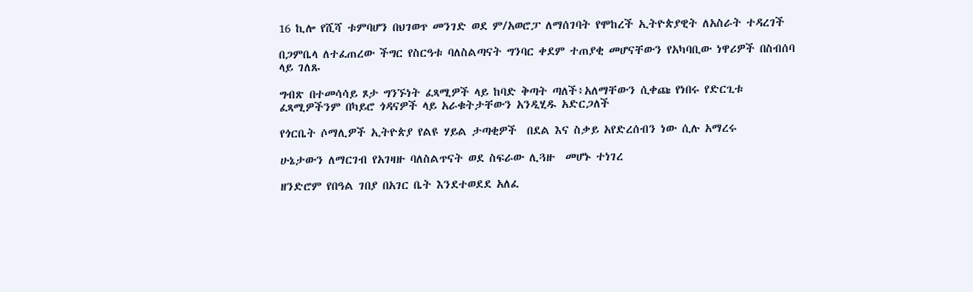16 ኪሎ የሺሻ ቱምባሆን በህገወጥ መንገድ ወደ ም/አወሮፓ ለማሰገባት የሞከረች ኢትዮጵያዊት ለአስራት ተዳረገች

በጋምቤላ ለተፈጠረው ችግር የስርዓቱ ባለስልጣናት ግንባር ቀደም ተጠያቂ መሆናቸውን የአካባቢው ነዋሪዎች በስብሰባ ላይ ገለጹ

ግብጽ በተመሳሳይ ጾታ ግንኙነት ፈጻሚዎች ላይ ከባድ ቅጣት ጣለች፥አለማቸውን ሲቀጩ የነበሩ የድርጊቱ ፈጻሚዎችንም በካይሮ ጎዳናዎች ላይ አራቁትታቸውን አንዲሂዱ አድርጋለች

የጎርቤት ሶማሊዎች ኢትዮጵያ የልዩ ሃይል ታጣቂዎች  በደል እና ስቃይ አየድረሰብን ነው ሲሉ አማረሩ

ሁኔታውን ለማርገብ የአገዛዙ ባለስልጥናት ወደ ስፍራው ሊጓዙ  መሆኑ ተነገረ

ዘንድሮም የበዓል ገበያ በአገር ቤት እንደተወደደ አለፈ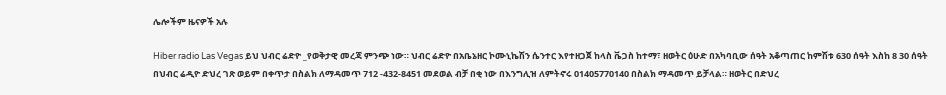ሌሎችም ዜናዎች አሉ

Hiber radio Las Vegas ይህ ህብር ሬድዮ _የወቅታዊ መረጃ ምንጭ ነው። ህብር ሬድዮ በአቤኔዘር ኮሙኒኬሽን ሴንተር እየተዘጋጀ ከላስ ቬጋስ ከተማ፣ ዘወትር ዕሁድ በአካባቢው ሰዓት አቆጣጠር ከምሽቱ 630 ሰዓት እስከ 8 30 ሰዓት በህብር ሬዲዮ ድህረ ገጽ ወይም በቀጥታ በስልክ ለማዳመጥ 712 -432-8451 መደወል ብቻ በቂ ነው በእንግሊዝ ለምትኖሩ 01405770140 በስልክ ማዳመጥ ይቻላል። ዘወትር በድህረ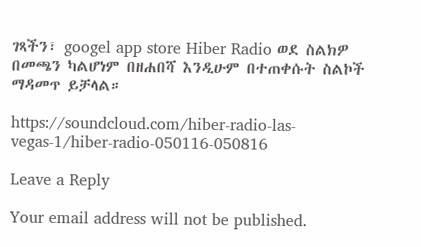ገጻችን፣ googel app store Hiber Radio ወደ ስልክዎ በመጫን ካልሆነም በዘሐበሻ እንዲሁም በተጠቀሱት ስልኮች ማዳመጥ ይቻላል።

https://soundcloud.com/hiber-radio-las-vegas-1/hiber-radio-050116-050816

Leave a Reply

Your email address will not be published.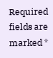Required fields are marked *